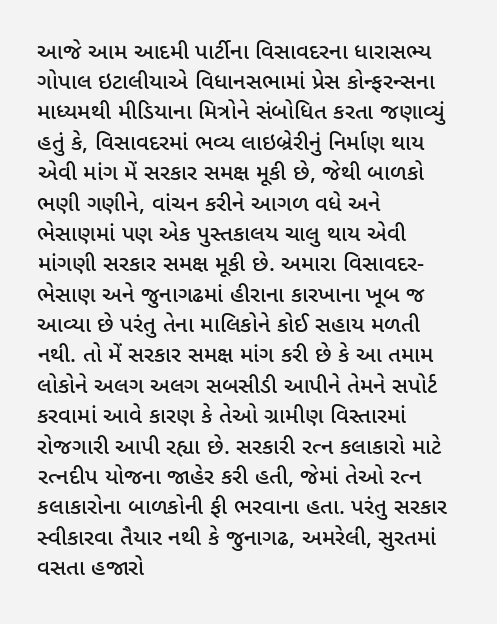આજે આમ આદમી પાર્ટીના વિસાવદરના ધારાસભ્ય ગોપાલ ઇટાલીયાએ વિધાનસભામાં પ્રેસ કોન્ફરન્સના માધ્યમથી મીડિયાના મિત્રોને સંબોધિત કરતા જણાવ્યું હતું કે, વિસાવદરમાં ભવ્ય લાઇબ્રેરીનું નિર્માણ થાય એવી માંગ મેં સરકાર સમક્ષ મૂકી છે, જેથી બાળકો ભણી ગણીને, વાંચન કરીને આગળ વધે અને ભેસાણમાં પણ એક પુસ્તકાલય ચાલુ થાય એવી માંગણી સરકાર સમક્ષ મૂકી છે. અમારા વિસાવદર-ભેસાણ અને જુનાગઢમાં હીરાના કારખાના ખૂબ જ આવ્યા છે પરંતુ તેના માલિકોને કોઈ સહાય મળતી નથી. તો મેં સરકાર સમક્ષ માંગ કરી છે કે આ તમામ લોકોને અલગ અલગ સબસીડી આપીને તેમને સપોર્ટ કરવામાં આવે કારણ કે તેઓ ગ્રામીણ વિસ્તારમાં રોજગારી આપી રહ્યા છે. સરકારી રત્ન કલાકારો માટે રત્નદીપ યોજના જાહેર કરી હતી, જેમાં તેઓ રત્ન કલાકારોના બાળકોની ફી ભરવાના હતા. પરંતુ સરકાર સ્વીકારવા તૈયાર નથી કે જુનાગઢ, અમરેલી, સુરતમાં વસતા હજારો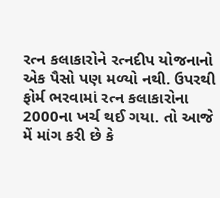રત્ન કલાકારોને રત્નદીપ યોજનાનો એક પૈસો પણ મળ્યો નથી. ઉપરથી ફોર્મ ભરવામાં રત્ન કલાકારોના 2000ના ખર્ચ થઈ ગયા. તો આજે મેં માંગ કરી છે કે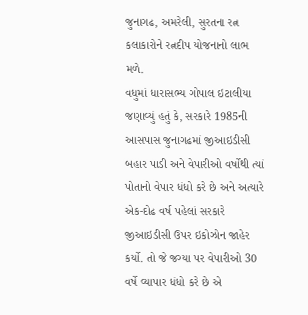જુનાગઢ, અમરેલી, સુરતના રત્ન કલાકારોને રત્નદીપ યોજનાનો લાભ મળે.
વધુમાં ધારાસભ્ય ગોપાલ ઇટાલીયા જણાવ્યું હતું કે, સરકારે 1985ની આસપાસ જુનાગઢમાં જીઆઇડીસી બહાર પાડી અને વેપારીઓ વર્ષોથી ત્યાં પોતાનો વેપાર ધંધો કરે છે અને અત્યારે એક-દોઢ વર્ષ પહેલાં સરકારે જીઆઇડીસી ઉપર ઇકોઝોન જાહેર કર્યો. તો જે જગ્યા પર વેપારીઓ 30 વર્ષે વ્યાપાર ધંધો કરે છે એ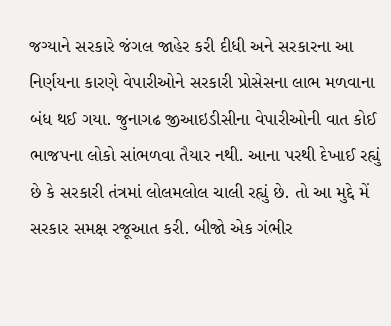જગ્યાને સરકારે જંગલ જાહેર કરી દીધી અને સરકારના આ નિર્ણયના કારણે વેપારીઓને સરકારી પ્રોસેસના લાભ મળવાના બંધ થઈ ગયા. જુનાગઢ જીઆઇડીસીના વેપારીઓની વાત કોઈ ભાજપના લોકો સાંભળવા તૈયાર નથી. આના પરથી દેખાઈ રહ્યું છે કે સરકારી તંત્રમાં લોલમલોલ ચાલી રહ્યું છે. તો આ મુદ્દે મેં સરકાર સમક્ષ રજૂઆત કરી. બીજો એક ગંભીર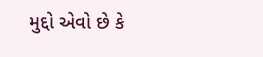મુદ્દો એવો છે કે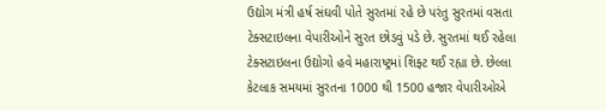ઉદ્યોગ મંત્રી હર્ષ સંઘવી પોતે સુરતમાં રહે છે પરંતુ સુરતમાં વસતા ટેક્સટાઇલના વેપારીઓને સુરત છોડવું પડે છે. સુરતમાં થઈ રહેલા ટેક્સટાઇલના ઉદ્યોગો હવે મહારાષ્ટ્રમાં શિફ્ટ થઈ રહ્યા છે. છેલ્લા કેટલાક સમયમાં સુરતના 1000 થી 1500 હજાર વેપારીઓએ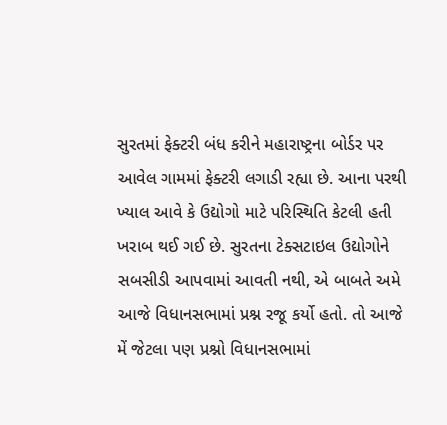સુરતમાં ફેક્ટરી બંધ કરીને મહારાષ્ટ્રના બોર્ડર પર આવેલ ગામમાં ફેક્ટરી લગાડી રહ્યા છે. આના પરથી ખ્યાલ આવે કે ઉદ્યોગો માટે પરિસ્થિતિ કેટલી હતી ખરાબ થઈ ગઈ છે. સુરતના ટેક્સટાઇલ ઉદ્યોગોને સબસીડી આપવામાં આવતી નથી, એ બાબતે અમે આજે વિધાનસભામાં પ્રશ્ન રજૂ કર્યો હતો. તો આજે મેં જેટલા પણ પ્રશ્નો વિધાનસભામાં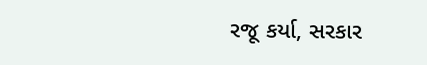રજૂ કર્યા, સરકાર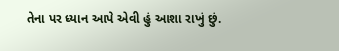તેના પર ધ્યાન આપે એવી હું આશા રાખું છું.